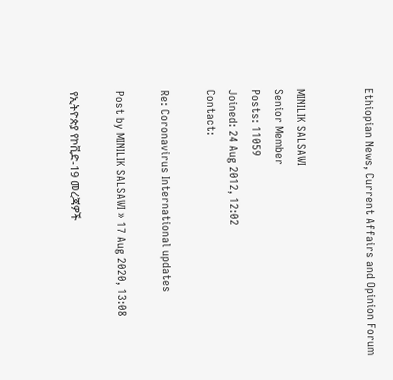Ethiopian News, Current Affairs and Opinion Forum


MINILIK SALSAWI
Senior Member
Posts: 11059
Joined: 24 Aug 2012, 12:02
Contact:

Re: Coronavirus International updates

Post by MINILIK SALSAWI » 17 Aug 2020, 13:08

የኢትዮጵያ የኮቪድ-19 መረጃዎች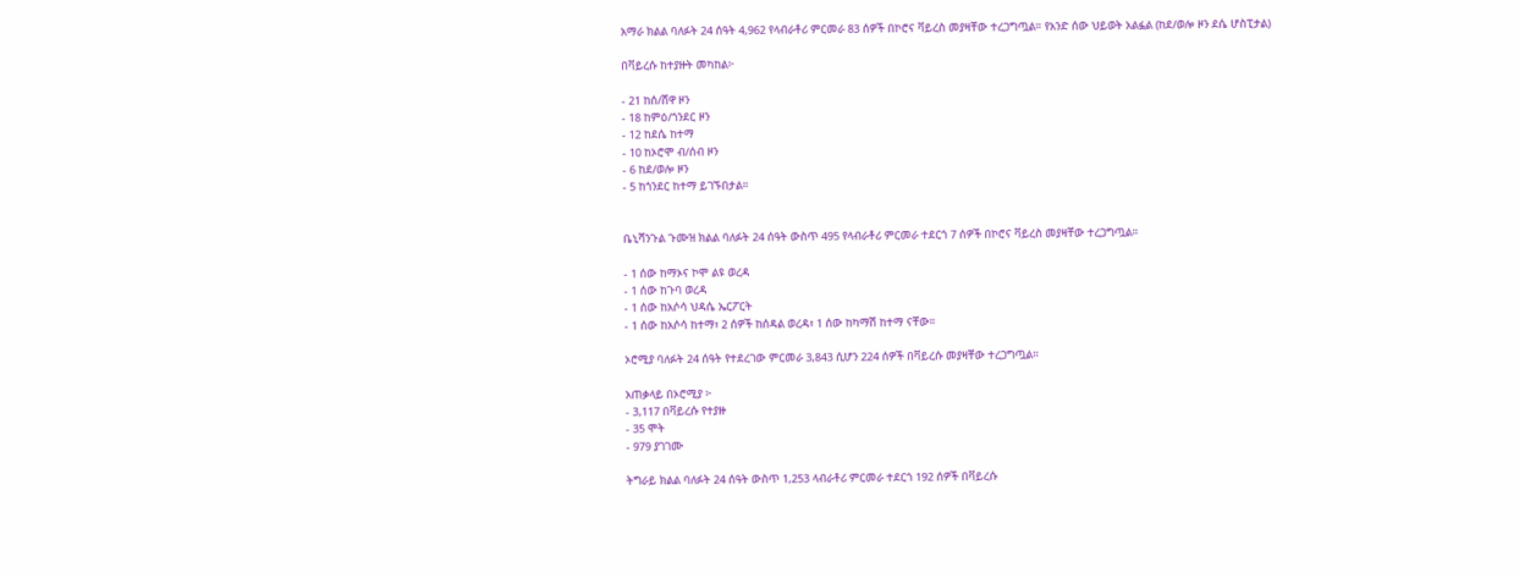አማራ ክልል ባለፉት 24 ሰዓት 4,962 የላብራቶሪ ምርመራ 83 ሰዎች በኮሮና ቫይረስ መያዛቸው ተረጋግጧል። የአንድ ሰው ህይወት አልፏል (ከደ/ወሎ ዞን ደሴ ሆስፒታል)

በቫይረሱ ከተያዙት መካከል፦

- 21 ከሰ/ሸዋ ዞን
- 18 ከምዕ/ጎንደር ዞን
- 12 ከደሴ ከተማ
- 10 ከኦሮሞ ብ/ሰብ ዞን
- 6 ከደ/ወሎ ዞን
- 5 ከጎንደር ከተማ ይገኙበታል።


ቤኒሻንጉል ጉሙዝ ክልል ባለፉት 24 ሰዓት ውስጥ 495 የላብራቶሪ ምርመራ ተደርጎ 7 ሰዎች በኮሮና ቫይረስ መያዛቸው ተረጋግጧል።

- 1 ሰው ከማኦና ኮሞ ልዩ ወረዳ
- 1 ሰው ከጉባ ወረዳ
- 1 ሰው ከአሶሳ ህዳሴ ኤርፖርት
- 1 ሰው ከአሶሳ ከተማ፣ 2 ሰዎች ከሰዳል ወረዳ፣ 1 ሰው ከካማሽ ከተማ ናቸው።

ኦሮሚያ ባለፉት 24 ሰዓት የተደረገው ምርመራ 3,843 ሲሆን 224 ሰዎች በቫይረሱ መያዛቸው ተረጋግጧል።

አጠቃላይ በኦሮሚያ ፦
- 3,117 በቫይረሱ የተያዙ
- 35 ሞት
- 979 ያገገሙ

ትግራይ ክልል ባለፉት 24 ሰዓት ውስጥ 1,253 ላብራቶሪ ምርመራ ተደርጎ 192 ሰዎች በቫይረሱ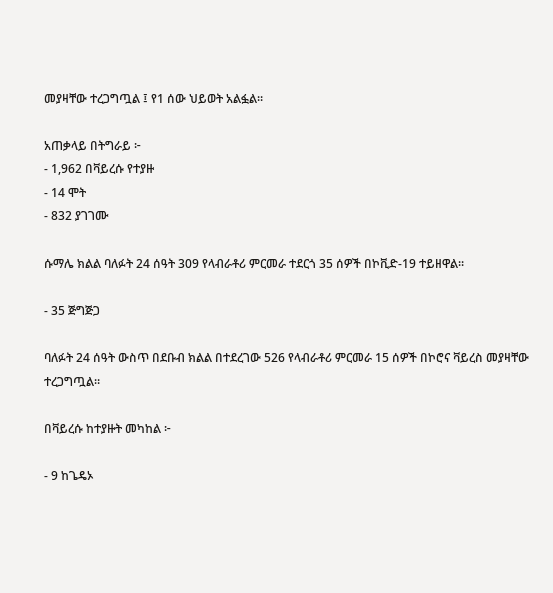መያዛቸው ተረጋግጧል ፤ የ1 ሰው ህይወት አልፏል።

አጠቃላይ በትግራይ ፦
- 1,962 በቫይረሱ የተያዙ
- 14 ሞት
- 832 ያገገሙ

ሱማሌ ክልል ባለፉት 24 ሰዓት 309 የላብራቶሪ ምርመራ ተደርጎ 35 ሰዎች በኮቪድ-19 ተይዘዋል።

- 35 ጅግጅጋ

ባለፉት 24 ሰዓት ውስጥ በደቡብ ክልል በተደረገው 526 የላብራቶሪ ምርመራ 15 ሰዎች በኮሮና ቫይረስ መያዛቸው ተረጋግጧል።

በቫይረሱ ከተያዙት መካከል ፦

- 9 ከጌዴኦ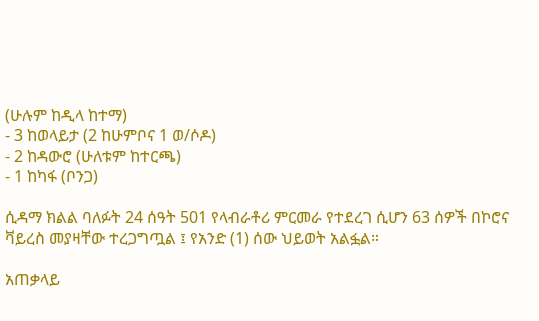(ሁሉም ከዲላ ከተማ)
- 3 ከወላይታ (2 ከሁምቦና 1 ወ/ሶዶ)
- 2 ከዳውሮ (ሁለቱም ከተርጫ)
- 1 ከካፋ (ቦንጋ)

ሲዳማ ክልል ባለፉት 24 ሰዓት 501 የላብራቶሪ ምርመራ የተደረገ ሲሆን 63 ሰዎች በኮሮና ቫይረስ መያዛቸው ተረጋግጧል ፤ የአንድ (1) ሰው ህይወት አልፏል።

አጠቃላይ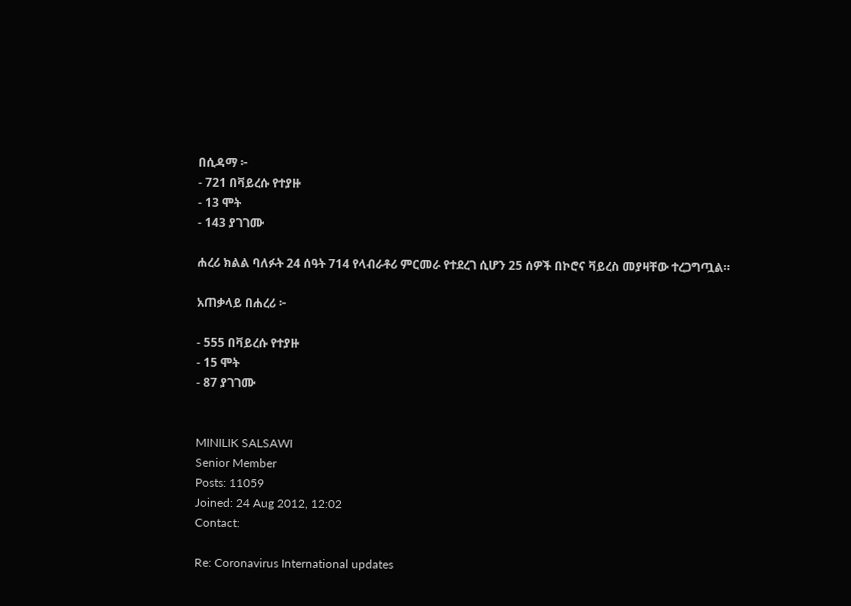በሲዳማ ፦
- 721 በቫይረሱ የተያዙ
- 13 ሞት
- 143 ያገገሙ

ሐረሪ ክልል ባለፉት 24 ሰዓት 714 የላብራቶሪ ምርመራ የተደረገ ሲሆን 25 ሰዎች በኮሮና ቫይረስ መያዛቸው ተረጋግጧል።

አጠቃላይ በሐረሪ ፦

- 555 በቫይረሱ የተያዙ
- 15 ሞት
- 87 ያገገሙ


MINILIK SALSAWI
Senior Member
Posts: 11059
Joined: 24 Aug 2012, 12:02
Contact:

Re: Coronavirus International updates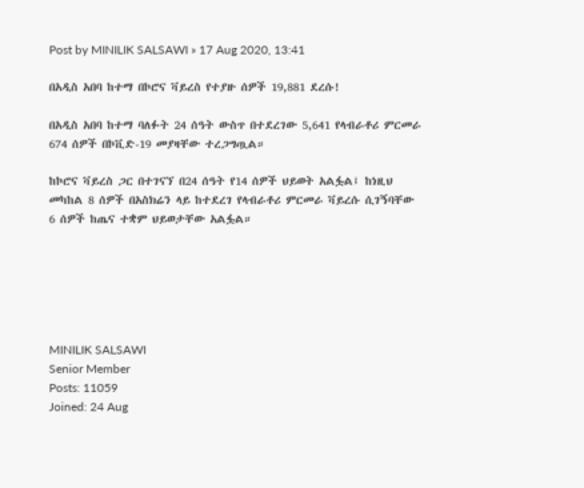Post by MINILIK SALSAWI » 17 Aug 2020, 13:41

በአዲስ አበባ ከተማ በኮሮና ቫይረስ የተያዙ ሰዎች 19,881 ደረሱ!

በአዲስ አበባ ከተማ ባለፉት 24 ሰዓት ውስጥ በተደረገው 5,641 የላብራቶሪ ምርመራ 674 ሰዎች በኮቪድ-19 መያዛቸው ተረጋግጧል።

ከኮሮና ቫይረስ ጋር በተገናኘ በ24 ሰዓት የ14 ሰዎች ህይወት አልፏል፤ ከነዚህ መካከል 8 ሰዎች በአስክሬን ላይ ከተደረገ የላብራቶሪ ምርመራ ቫይረሱ ሲገኝባቸው 6 ሰዎች ከጤና ተቋም ህይወታቸው አልፏል።






MINILIK SALSAWI
Senior Member
Posts: 11059
Joined: 24 Aug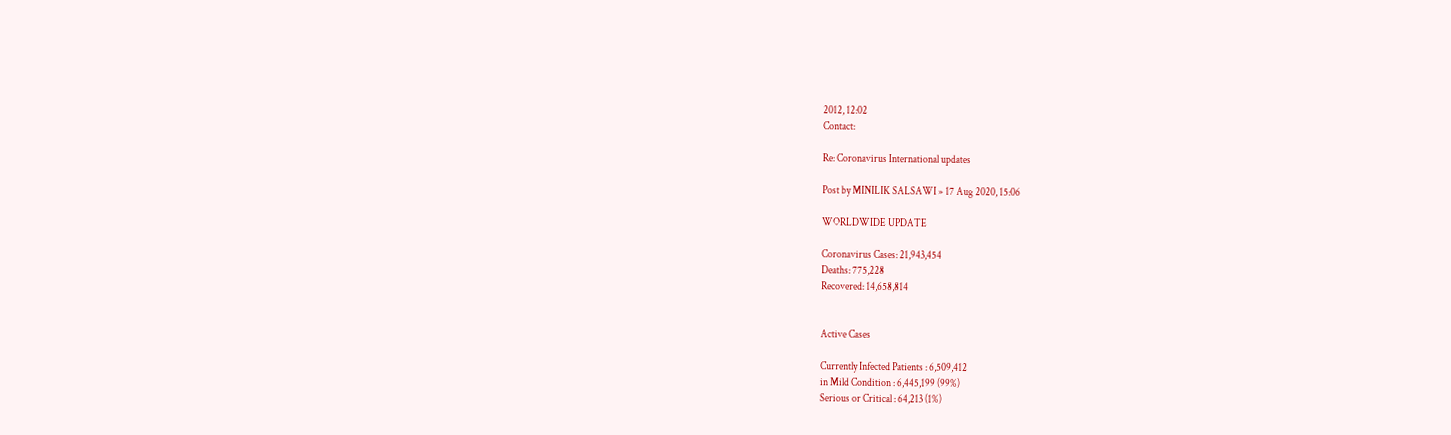2012, 12:02
Contact:

Re: Coronavirus International updates

Post by MINILIK SALSAWI » 17 Aug 2020, 15:06

WORLDWIDE UPDATE

Coronavirus Cases: 21,943,454
Deaths: 775,228
Recovered: 14,658,814


Active Cases

Currently Infected Patients : 6,509,412
in Mild Condition : 6,445,199 (99%)
Serious or Critical : 64,213 (1%)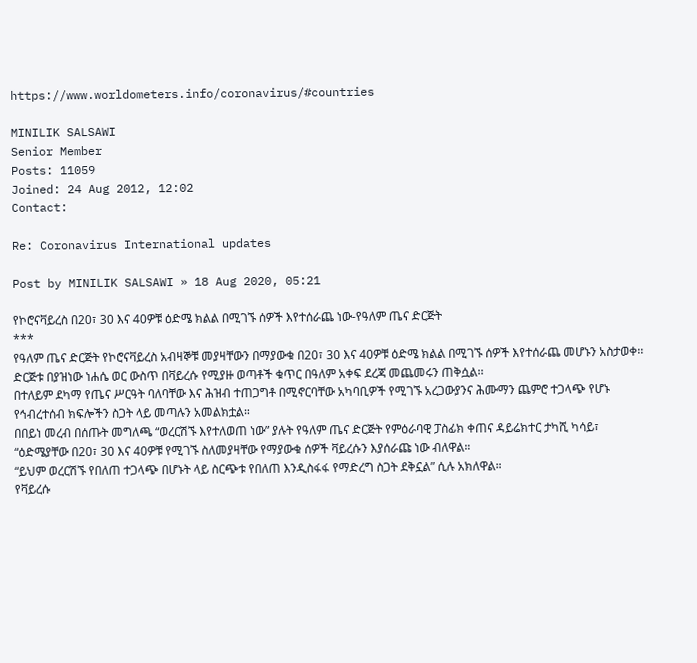https://www.worldometers.info/coronavirus/#countries

MINILIK SALSAWI
Senior Member
Posts: 11059
Joined: 24 Aug 2012, 12:02
Contact:

Re: Coronavirus International updates

Post by MINILIK SALSAWI » 18 Aug 2020, 05:21

የኮሮናቫይረስ በ20፣ 30 እና 40ዎቹ ዕድሜ ክልል በሚገኙ ሰዎች እየተሰራጨ ነው-የዓለም ጤና ድርጅት
***
የዓለም ጤና ድርጅት የኮሮናቫይረስ አብዛኞቹ መያዛቸውን በማያውቁ በ20፣ 30 እና 40ዎቹ ዕድሜ ክልል በሚገኙ ሰዎች እየተሰራጨ መሆኑን አስታወቀ፡፡
ድርጅቱ በያዝነው ነሐሴ ወር ውስጥ በቫይረሱ የሚያዙ ወጣቶች ቁጥር በዓለም አቀፍ ደረጃ መጨመሩን ጠቅሷል፡፡
በተለይም ደካማ የጤና ሥርዓት ባለባቸው እና ሕዝብ ተጠጋግቶ በሚኖርባቸው አካባቢዎች የሚገኙ አረጋውያንና ሕሙማን ጨምሮ ተጋላጭ የሆኑ የኅብረተሰብ ክፍሎችን ስጋት ላይ መጣሉን አመልክቷል።
በበይነ መረብ በሰጡት መግለጫ “ወረርሽኙ እየተለወጠ ነው” ያሉት የዓለም ጤና ድርጅት የምዕራባዊ ፓስፊክ ቀጠና ዳይሬክተር ታካሺ ካሳይ፣ “ዕድሜያቸው በ20፣ 30 እና 40ዎቹ የሚገኙ ስለመያዛቸው የማያውቁ ሰዎች ቫይረሱን እያሰራጩ ነው ብለዋል።
“ይህም ወረርሽኙ የበለጠ ተጋላጭ በሆኑት ላይ ስርጭቱ የበለጠ እንዲስፋፋ የማድረግ ስጋት ደቅኗል” ሲሉ አክለዋል።
የቫይረሱ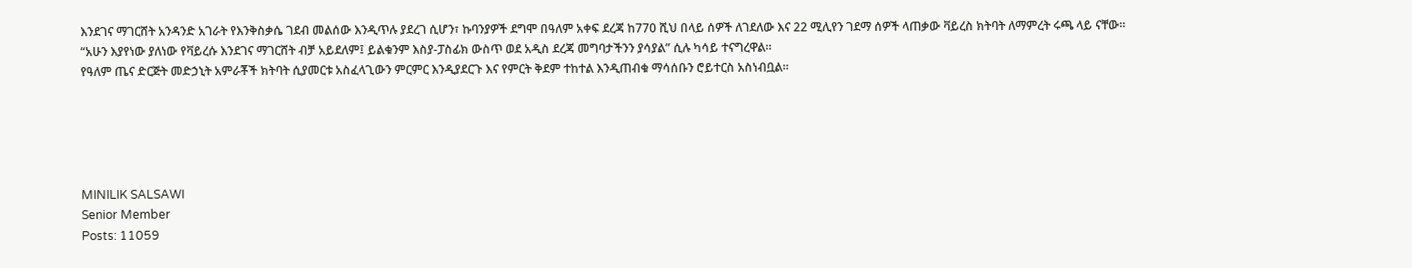እንደገና ማገርሸት አንዳንድ አገራት የእንቅስቃሴ ገደብ መልሰው እንዲጥሉ ያደረገ ሲሆን፣ ኩባንያዎች ደግሞ በዓለም አቀፍ ደረጃ ከ770 ሺህ በላይ ሰዎች ለገደለው እና 22 ሚሊየን ገደማ ሰዎች ላጠቃው ቫይረስ ክትባት ለማምረት ሩጫ ላይ ናቸው።
“አሁን እያየነው ያለነው የቫይረሱ እንደገና ማገርሸት ብቻ አይደለም፤ ይልቁንም እስያ-ፓስፊክ ውስጥ ወደ አዲስ ደረጃ መግባታችንን ያሳያል” ሲሉ ካሳይ ተናግረዋል።
የዓለም ጤና ድርጅት መድኃኒት አምራቾች ክትባት ሲያመርቱ አስፈላጊውን ምርምር እንዲያደርጉ እና የምርት ቅደም ተከተል እንዲጠብቁ ማሳሰቡን ሮይተርስ አስነብቧል።





MINILIK SALSAWI
Senior Member
Posts: 11059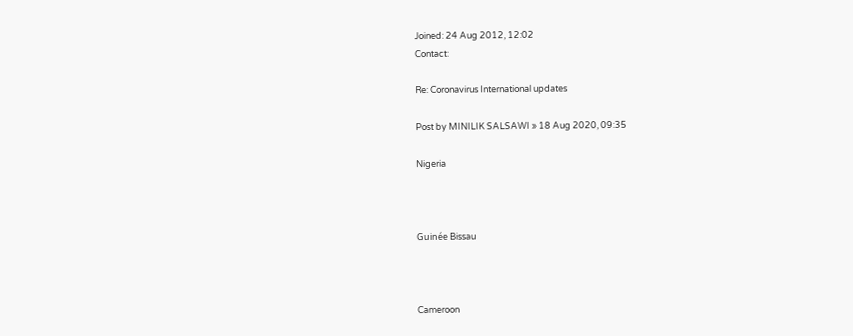Joined: 24 Aug 2012, 12:02
Contact:

Re: Coronavirus International updates

Post by MINILIK SALSAWI » 18 Aug 2020, 09:35

Nigeria



Guinée Bissau



Cameroon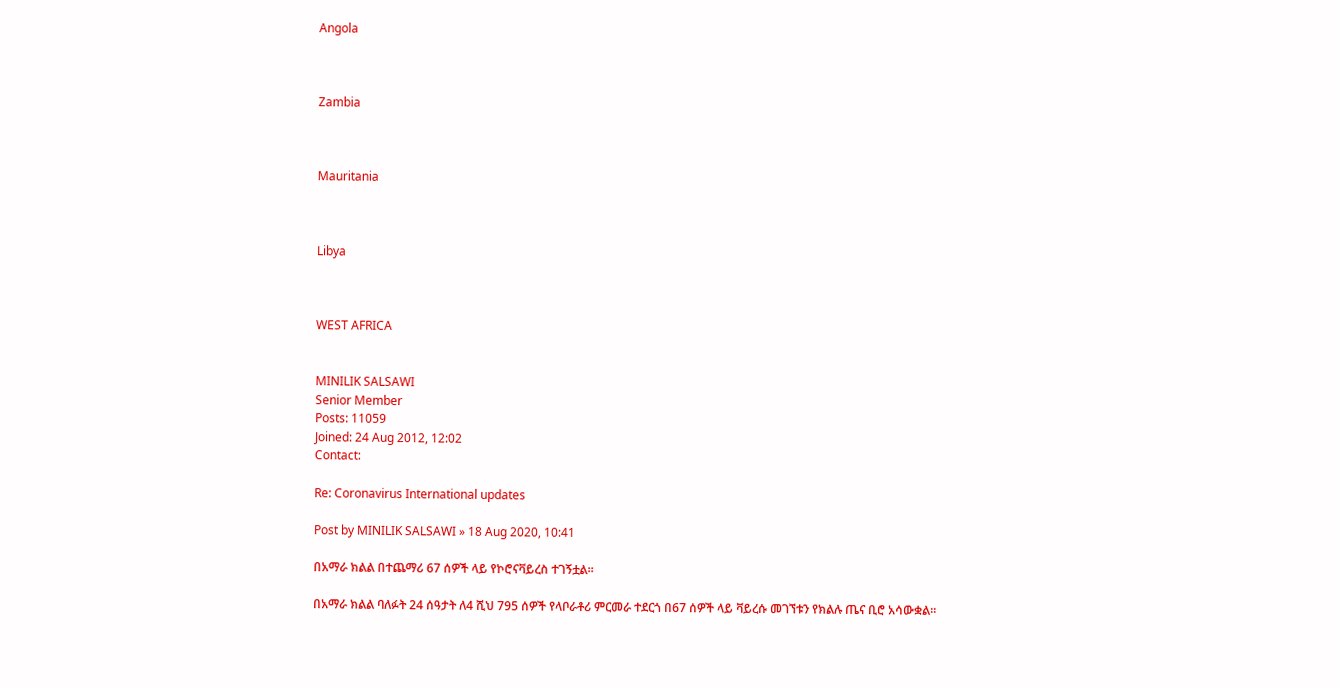Angola



Zambia



Mauritania



Libya



WEST AFRICA


MINILIK SALSAWI
Senior Member
Posts: 11059
Joined: 24 Aug 2012, 12:02
Contact:

Re: Coronavirus International updates

Post by MINILIK SALSAWI » 18 Aug 2020, 10:41

በአማራ ክልል በተጨማሪ 67 ሰዎች ላይ የኮሮናቫይረስ ተገኝቷል።

በአማራ ክልል ባለፉት 24 ሰዓታት ለ4 ሺህ 795 ሰዎች የላቦራቶሪ ምርመራ ተደርጎ በ67 ሰዎች ላይ ቫይረሱ መገኘቱን የክልሉ ጤና ቢሮ አሳውቋል።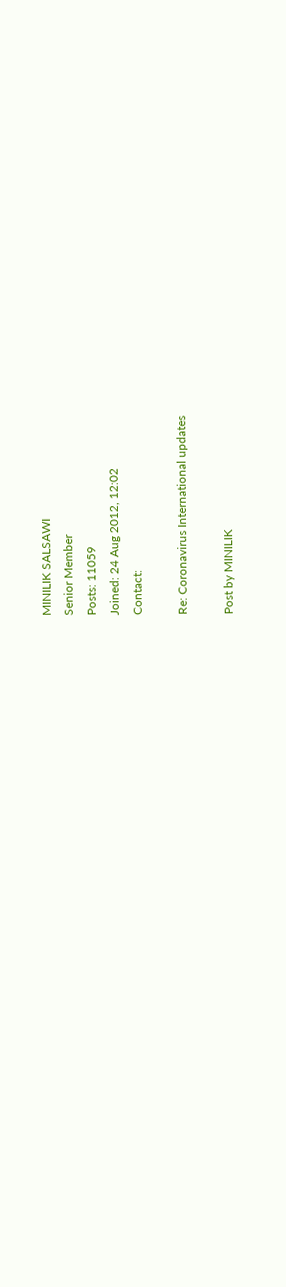MINILIK SALSAWI
Senior Member
Posts: 11059
Joined: 24 Aug 2012, 12:02
Contact:

Re: Coronavirus International updates

Post by MINILIK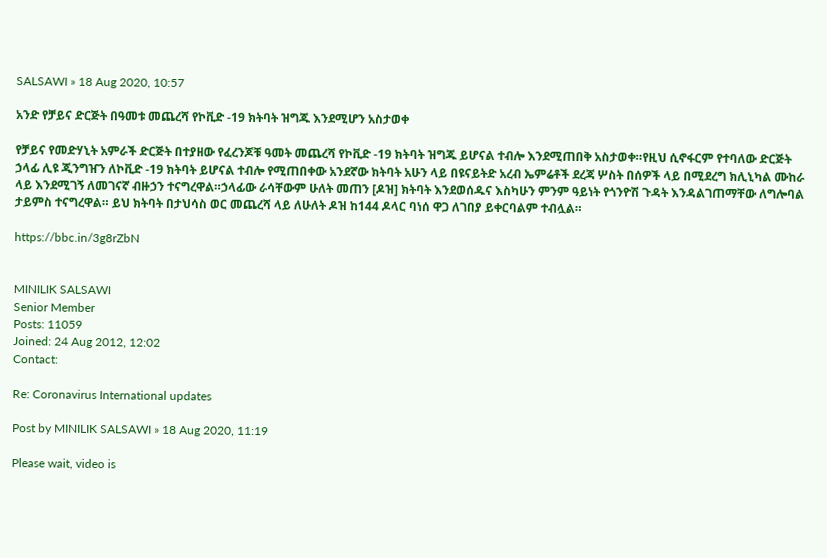SALSAWI » 18 Aug 2020, 10:57

አንድ የቻይና ድርጅት በዓመቱ መጨረሻ የኮቪድ -19 ክትባት ዝግጁ እንደሚሆን አስታወቀ

የቻይና የመድሃኒት አምራች ድርጅት በተያዘው የፈረንጆቹ ዓመት መጨረሻ የኮቪድ -19 ክትባት ዝግጁ ይሆናል ተብሎ እንደሚጠበቅ አስታወቀ።የዚህ ሲኖፋርም የተባለው ድርጅት ኃላፊ ሊዩ ጂንግዠን ለኮቪድ -19 ክትባት ይሆናል ተብሎ የሚጠበቀው አንደኛው ክትባት አሁን ላይ በዩናይትድ አረብ ኤምሬቶች ደረጃ ሦስት በሰዎች ላይ በሚደረግ ክሊኒካል ሙከራ ላይ እንደሚገኝ ለመገናኛ ብዙኃን ተናግረዋል።ኃላፊው ራሳቸውም ሁለት መጠን [ዶዝ] ክትባት እንደወሰዱና እስካሁን ምንም ዓይነት የጎንዮሽ ጉዳት እንዳልገጠማቸው ለግሎባል ታይምስ ተናግረዋል። ይህ ክትባት በታህሳስ ወር መጨረሻ ላይ ለሁለት ዶዝ ከ144 ዶላር ባነሰ ዋጋ ለገበያ ይቀርባልም ተብሏል።

https://bbc.in/3g8rZbN


MINILIK SALSAWI
Senior Member
Posts: 11059
Joined: 24 Aug 2012, 12:02
Contact:

Re: Coronavirus International updates

Post by MINILIK SALSAWI » 18 Aug 2020, 11:19

Please wait, video is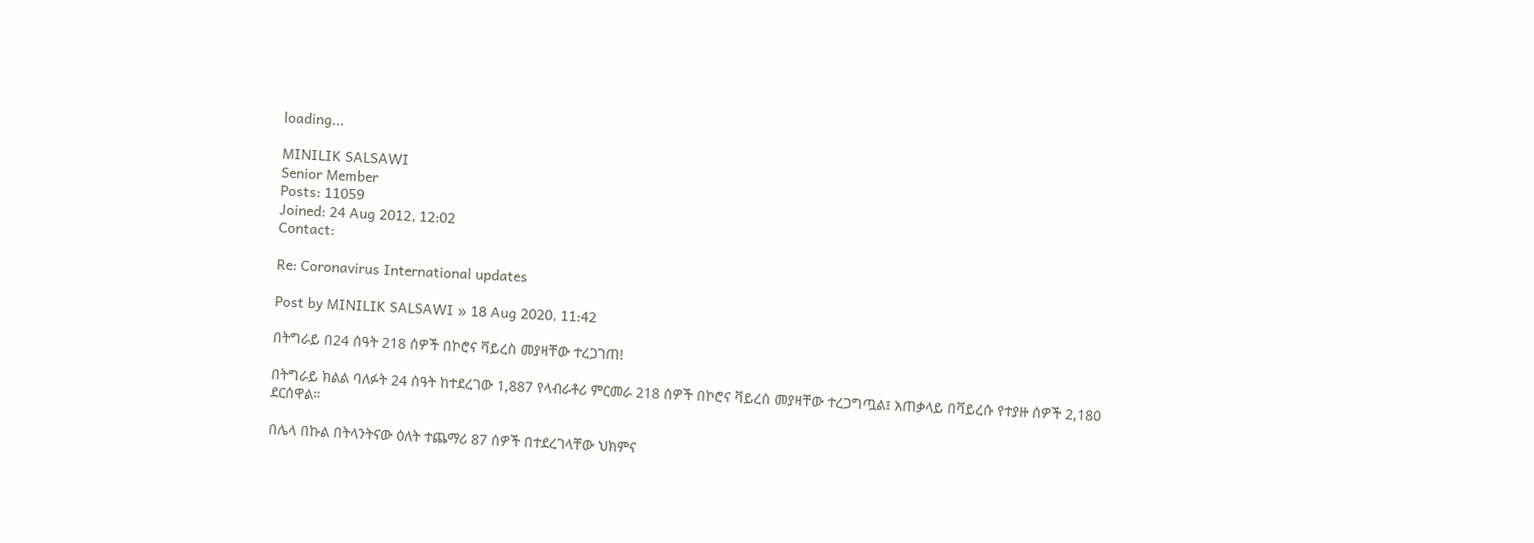loading...

MINILIK SALSAWI
Senior Member
Posts: 11059
Joined: 24 Aug 2012, 12:02
Contact:

Re: Coronavirus International updates

Post by MINILIK SALSAWI » 18 Aug 2020, 11:42

በትግራይ በ24 ሰዓት 218 ሰዎች በኮሮና ቫይረስ መያዛቸው ተረጋገጠ!

በትግራይ ክልል ባለፉት 24 ሰዓት ከተደረገው 1,887 የላብራቶሪ ምርመራ 218 ሰዎች በኮሮና ቫይረስ መያዛቸው ተረጋግጧል፤ አጠቃላይ በቫይረሱ የተያዙ ሰዎች 2,180 ደርሰዋል።

በሌላ በኩል በትላንትናው ዕለት ተጨማሪ 87 ሰዎች በተደረገላቸው ህክምና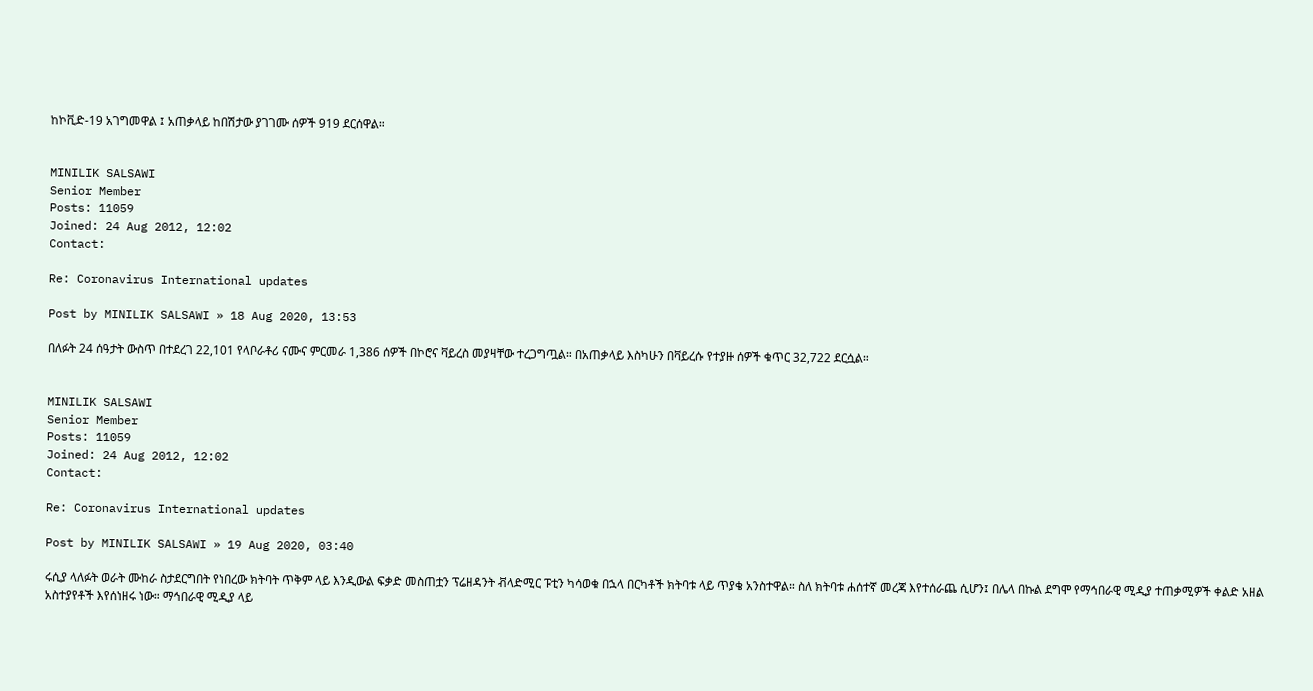ከኮቪድ-19 አገግመዋል ፤ አጠቃላይ ከበሽታው ያገገሙ ሰዎች 919 ደርሰዋል።


MINILIK SALSAWI
Senior Member
Posts: 11059
Joined: 24 Aug 2012, 12:02
Contact:

Re: Coronavirus International updates

Post by MINILIK SALSAWI » 18 Aug 2020, 13:53

በለፉት 24 ሰዓታት ውስጥ በተደረገ 22,101 የላቦራቶሪ ናሙና ምርመራ 1,386 ሰዎች በኮሮና ቫይረስ መያዛቸው ተረጋግጧል። በአጠቃላይ እስካሁን በቫይረሱ የተያዙ ሰዎች ቁጥር 32,722 ደርሷል።


MINILIK SALSAWI
Senior Member
Posts: 11059
Joined: 24 Aug 2012, 12:02
Contact:

Re: Coronavirus International updates

Post by MINILIK SALSAWI » 19 Aug 2020, 03:40

ሩሲያ ላለፉት ወራት ሙከራ ስታደርግበት የነበረው ክትባት ጥቅም ላይ እንዲውል ፍቃድ መስጠቷን ፕሬዘዳንት ቭላድሚር ፑቲን ካሳወቁ በኋላ በርካቶች ክትባቱ ላይ ጥያቄ አንስተዋል። ስለ ክትባቱ ሐሰተኛ መረጃ እየተሰራጨ ሲሆን፤ በሌላ በኩል ደግሞ የማኅበራዊ ሚዲያ ተጠቃሚዎች ቀልድ አዘል አስተያየቶች እየሰነዘሩ ነው። ማኅበራዊ ሚዲያ ላይ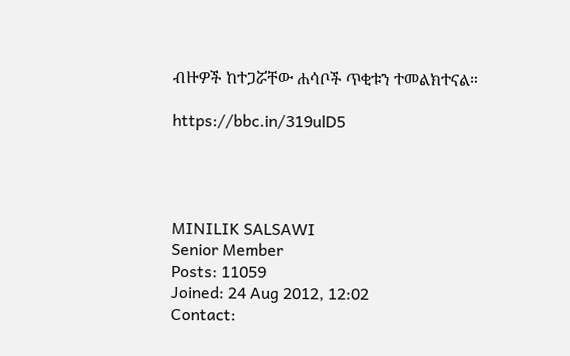ብዙዎች ከተጋሯቸው ሐሳቦች ጥቂቱን ተመልክተናል።

https://bbc.in/319ulD5




MINILIK SALSAWI
Senior Member
Posts: 11059
Joined: 24 Aug 2012, 12:02
Contact: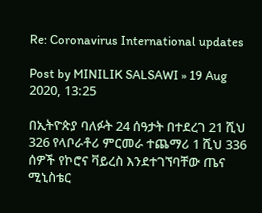Re: Coronavirus International updates

Post by MINILIK SALSAWI » 19 Aug 2020, 13:25

በኢትዮጵያ ባለፉት 24 ሰዓታት በተደረገ 21 ሺህ 326 የላቦራቶሪ ምርመራ ተጨማሪ 1 ሺህ 336 ሰዎች የኮሮና ቫይረስ እንደተገኘባቸው ጤና ሚኒስቴር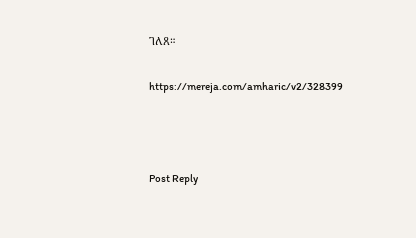ገለጸ።

https://mereja.com/amharic/v2/328399



Post Reply